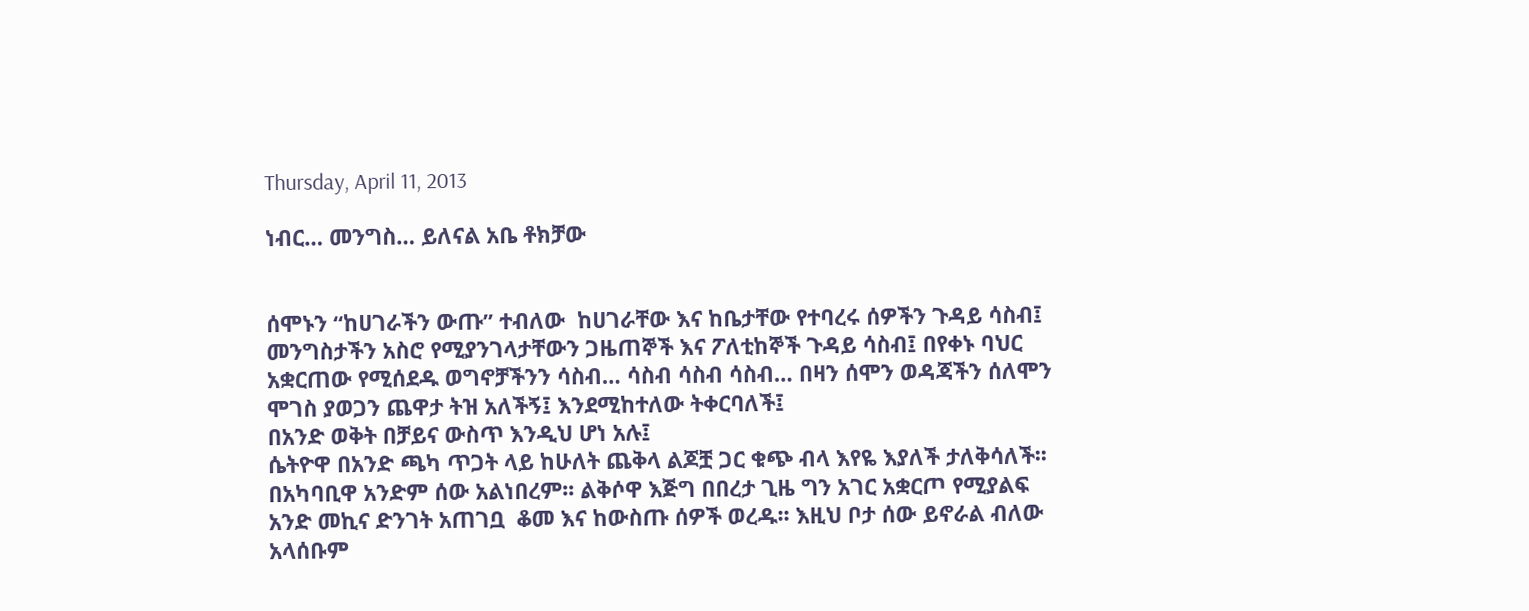Thursday, April 11, 2013

ነብር… መንግስ… ይለናል አቤ ቶክቻው


ሰሞኑን “ከሀገራችን ውጡ” ተብለው  ከሀገራቸው እና ከቤታቸው የተባረሩ ሰዎችን ጉዳይ ሳስብ፤ መንግስታችን አስሮ የሚያንገላታቸውን ጋዜጠኞች እና ፖለቲከኞች ጉዳይ ሳስብ፤ በየቀኑ ባህር አቋርጠው የሚሰደዱ ወግኖቻችንን ሳስብ… ሳስብ ሳስብ ሳስብ… በዛን ሰሞን ወዳጃችን ሰለሞን ሞገስ ያወጋን ጨዋታ ትዝ አለችኝ፤ እንደሚከተለው ትቀርባለች፤
በአንድ ወቅት በቻይና ውስጥ እንዲህ ሆነ አሉ፤
ሴትዮዋ በአንድ ጫካ ጥጋት ላይ ከሁለት ጨቅላ ልጆቿ ጋር ቁጭ ብላ እየዬ እያለች ታለቅሳለች፡፡ በአካባቢዋ አንድም ሰው አልነበረም፡፡ ልቅሶዋ እጅግ በበረታ ጊዜ ግን አገር አቋርጦ የሚያልፍ አንድ መኪና ድንገት አጠገቧ  ቆመ እና ከውስጡ ሰዎች ወረዱ፡፡ እዚህ ቦታ ሰው ይኖራል ብለው አላሰቡም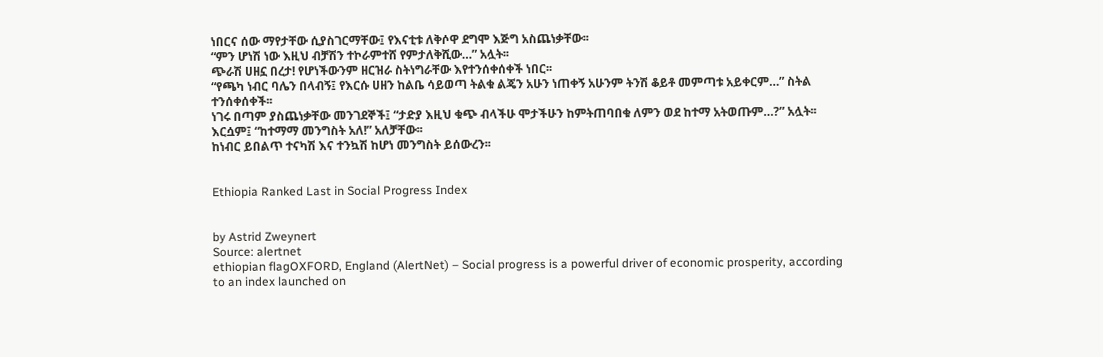ነበርና ሰው ማየታቸው ሲያስገርማቸው፤ የእናቲቱ ለቅሶዋ ደግሞ እጅግ አስጨነቃቸው፡፡
“ምን ሆነሽ ነው እዚህ ብቻሽን ተኮራምተሸ የምታለቅሺው…” አሏት፡፡
ጭራሽ ሀዘኗ በረታ! የሆነችውንም ዘርዝራ ስትነግራቸው እየተንሰቀሰቀች ነበር፡፡
“የጫካ ነብር ባሌን በላብኝ፤ የእርሱ ሀዘን ከልቤ ሳይወጣ ትልቁ ልጄን አሁን ነጠቀኝ አሁንም ትንሽ ቆይቶ መምጣቱ አይቀርም…” ስትል ተንሰቀሰቀች፡፡
ነገሩ በጣም ያስጨነቃቸው መንገደኞች፤ “ታድያ እዚህ ቁጭ ብላችሁ ሞታችሁን ከምትጠባበቁ ለምን ወደ ከተማ አትወጡም…?” አሏት፡፡
እርሷም፤ “ከተማማ መንግስት አለ!” አለቻቸው፡፡
ከነብር ይበልጥ ተናካሽ እና ተንኳሽ ከሆነ መንግስት ይሰውረን፡፡


Ethiopia Ranked Last in Social Progress Index


by Astrid Zweynert
Source: alertnet
ethiopian flagOXFORD, England (AlertNet) – Social progress is a powerful driver of economic prosperity, according to an index launched on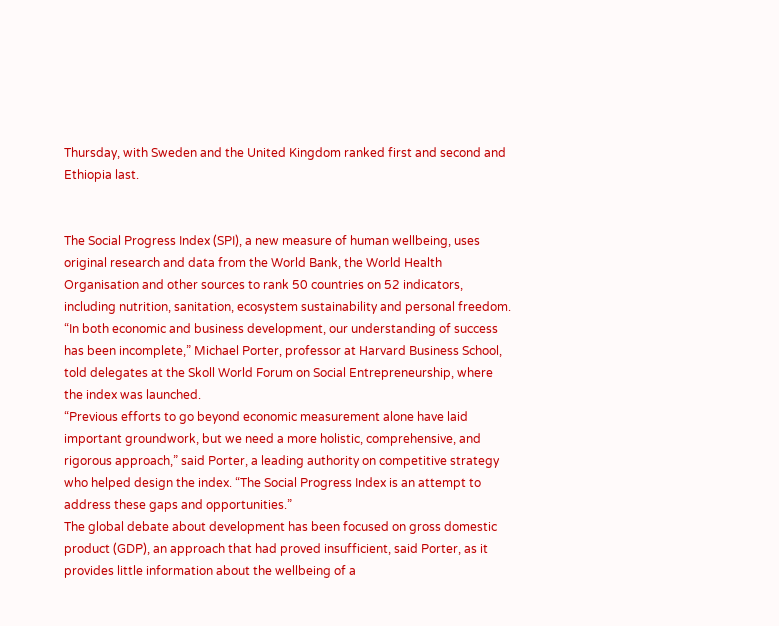Thursday, with Sweden and the United Kingdom ranked first and second and Ethiopia last.


The Social Progress Index (SPI), a new measure of human wellbeing, uses original research and data from the World Bank, the World Health Organisation and other sources to rank 50 countries on 52 indicators, including nutrition, sanitation, ecosystem sustainability and personal freedom.
“In both economic and business development, our understanding of success has been incomplete,” Michael Porter, professor at Harvard Business School, told delegates at the Skoll World Forum on Social Entrepreneurship, where the index was launched.
“Previous efforts to go beyond economic measurement alone have laid important groundwork, but we need a more holistic, comprehensive, and rigorous approach,” said Porter, a leading authority on competitive strategy who helped design the index. “The Social Progress Index is an attempt to address these gaps and opportunities.”
The global debate about development has been focused on gross domestic product (GDP), an approach that had proved insufficient, said Porter, as it provides little information about the wellbeing of a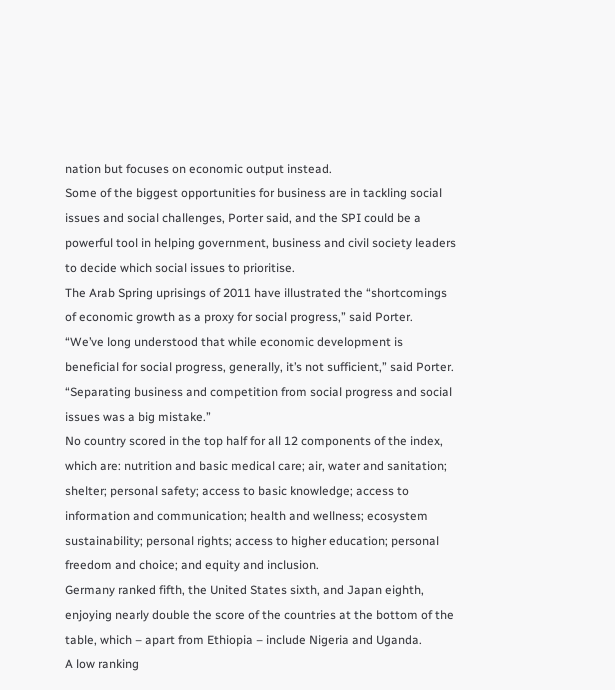nation but focuses on economic output instead.
Some of the biggest opportunities for business are in tackling social issues and social challenges, Porter said, and the SPI could be a powerful tool in helping government, business and civil society leaders to decide which social issues to prioritise.
The Arab Spring uprisings of 2011 have illustrated the “shortcomings of economic growth as a proxy for social progress,” said Porter.
“We’ve long understood that while economic development is beneficial for social progress, generally, it’s not sufficient,” said Porter. “Separating business and competition from social progress and social issues was a big mistake.”
No country scored in the top half for all 12 components of the index, which are: nutrition and basic medical care; air, water and sanitation; shelter; personal safety; access to basic knowledge; access to information and communication; health and wellness; ecosystem sustainability; personal rights; access to higher education; personal freedom and choice; and equity and inclusion.
Germany ranked fifth, the United States sixth, and Japan eighth, enjoying nearly double the score of the countries at the bottom of the table, which – apart from Ethiopia – include Nigeria and Uganda.
A low ranking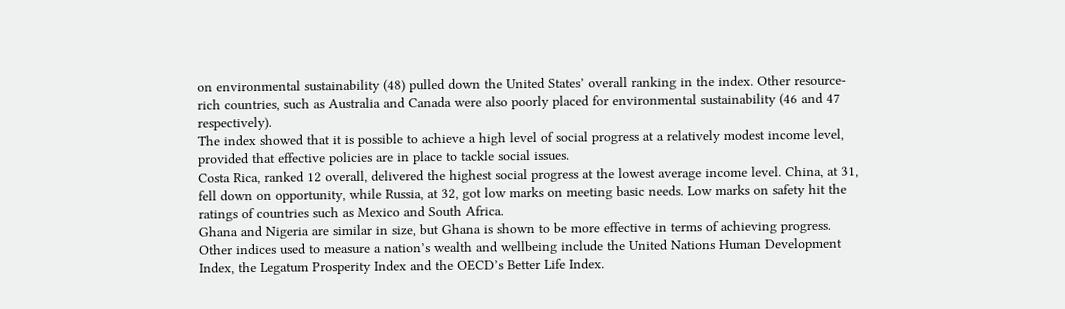on environmental sustainability (48) pulled down the United States’ overall ranking in the index. Other resource-rich countries, such as Australia and Canada were also poorly placed for environmental sustainability (46 and 47 respectively).
The index showed that it is possible to achieve a high level of social progress at a relatively modest income level, provided that effective policies are in place to tackle social issues.
Costa Rica, ranked 12 overall, delivered the highest social progress at the lowest average income level. China, at 31, fell down on opportunity, while Russia, at 32, got low marks on meeting basic needs. Low marks on safety hit the ratings of countries such as Mexico and South Africa.
Ghana and Nigeria are similar in size, but Ghana is shown to be more effective in terms of achieving progress.
Other indices used to measure a nation’s wealth and wellbeing include the United Nations Human Development Index, the Legatum Prosperity Index and the OECD’s Better Life Index.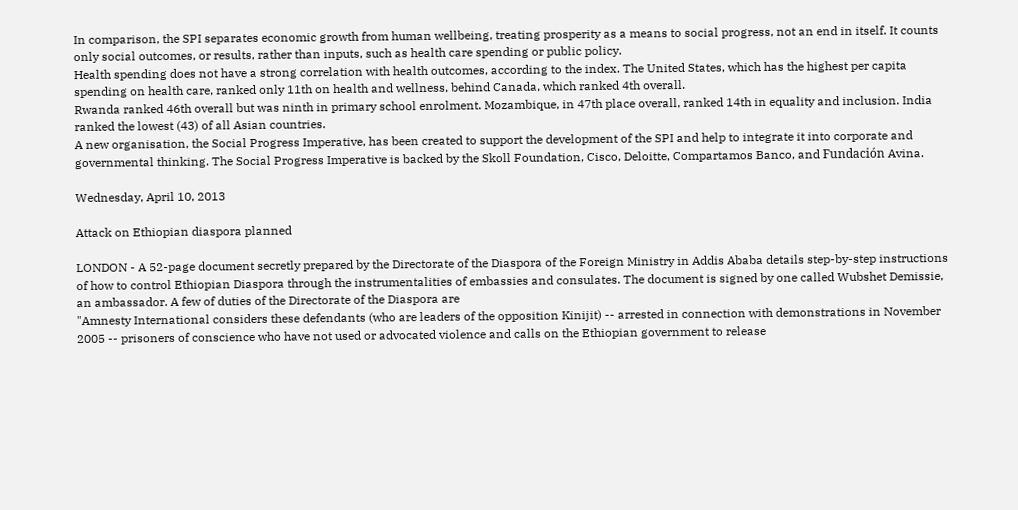In comparison, the SPI separates economic growth from human wellbeing, treating prosperity as a means to social progress, not an end in itself. It counts only social outcomes, or results, rather than inputs, such as health care spending or public policy.
Health spending does not have a strong correlation with health outcomes, according to the index. The United States, which has the highest per capita spending on health care, ranked only 11th on health and wellness, behind Canada, which ranked 4th overall.
Rwanda ranked 46th overall but was ninth in primary school enrolment. Mozambique, in 47th place overall, ranked 14th in equality and inclusion. India ranked the lowest (43) of all Asian countries.
A new organisation, the Social Progress Imperative, has been created to support the development of the SPI and help to integrate it into corporate and governmental thinking. The Social Progress Imperative is backed by the Skoll Foundation, Cisco, Deloitte, Compartamos Banco, and Fundación Avina.

Wednesday, April 10, 2013

Attack on Ethiopian diaspora planned

LONDON - A 52-page document secretly prepared by the Directorate of the Diaspora of the Foreign Ministry in Addis Ababa details step-by-step instructions of how to control Ethiopian Diaspora through the instrumentalities of embassies and consulates. The document is signed by one called Wubshet Demissie, an ambassador. A few of duties of the Directorate of the Diaspora are
"Amnesty International considers these defendants (who are leaders of the opposition Kinijit) -- arrested in connection with demonstrations in November 2005 -- prisoners of conscience who have not used or advocated violence and calls on the Ethiopian government to release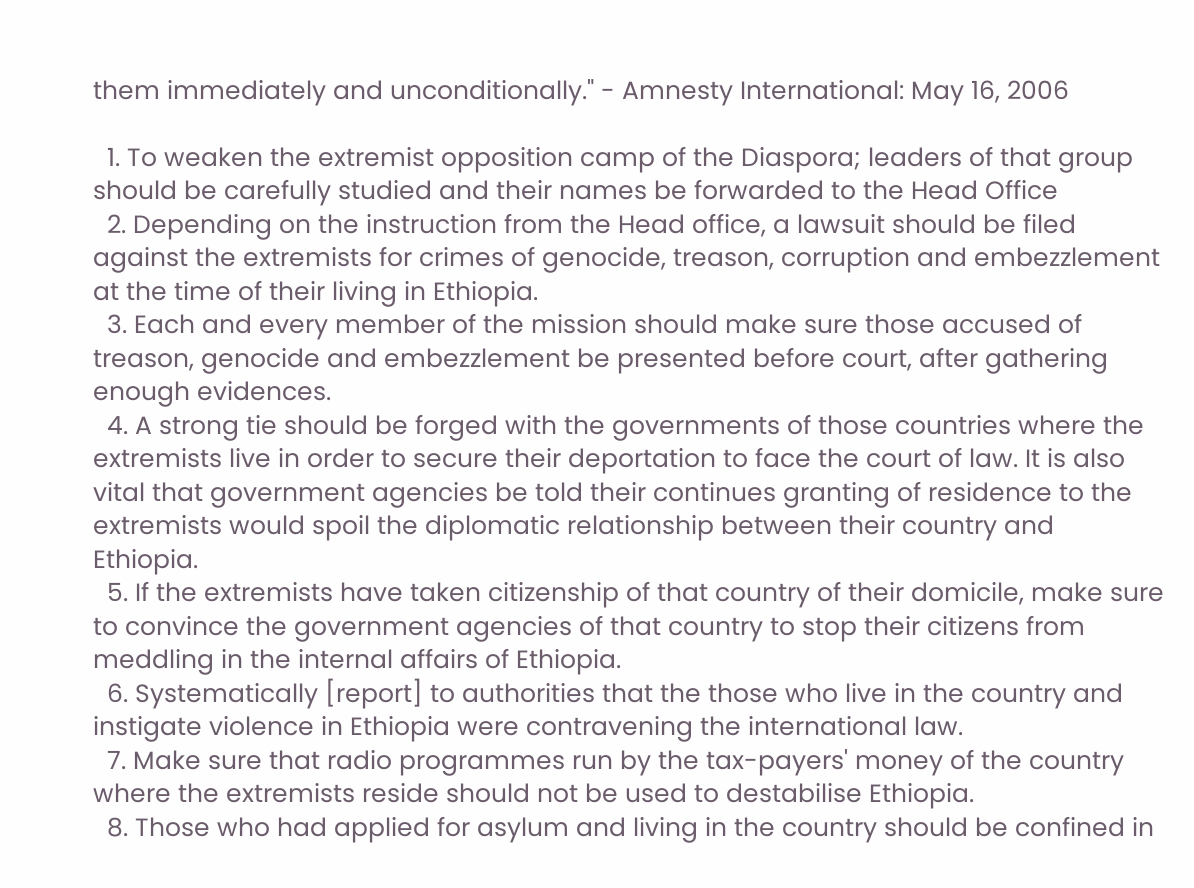them immediately and unconditionally." - Amnesty International: May 16, 2006

  1. To weaken the extremist opposition camp of the Diaspora; leaders of that group should be carefully studied and their names be forwarded to the Head Office
  2. Depending on the instruction from the Head office, a lawsuit should be filed against the extremists for crimes of genocide, treason, corruption and embezzlement at the time of their living in Ethiopia.
  3. Each and every member of the mission should make sure those accused of treason, genocide and embezzlement be presented before court, after gathering enough evidences.
  4. A strong tie should be forged with the governments of those countries where the extremists live in order to secure their deportation to face the court of law. It is also vital that government agencies be told their continues granting of residence to the extremists would spoil the diplomatic relationship between their country and Ethiopia.
  5. If the extremists have taken citizenship of that country of their domicile, make sure to convince the government agencies of that country to stop their citizens from meddling in the internal affairs of Ethiopia.
  6. Systematically [report] to authorities that the those who live in the country and instigate violence in Ethiopia were contravening the international law.
  7. Make sure that radio programmes run by the tax-payers' money of the country where the extremists reside should not be used to destabilise Ethiopia.
  8. Those who had applied for asylum and living in the country should be confined in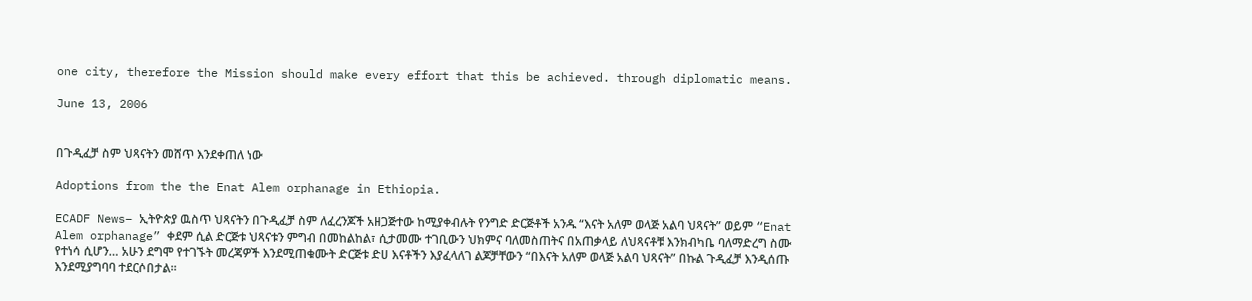one city, therefore the Mission should make every effort that this be achieved. through diplomatic means.

June 13, 2006


በጉዲፈቻ ስም ህጻናትን መሸጥ እንደቀጠለ ነው

Adoptions from the the Enat Alem orphanage in Ethiopia.

ECADF News– ኢትዮጵያ ዉስጥ ህጻናትን በጉዲፈቻ ስም ለፈረንጆች አዘጋጅተው ከሚያቀብሉት የንግድ ድርጅቶች አንዱ “እናት አለም ወላጅ አልባ ህጻናት” ወይም “Enat Alem orphanage” ቀደም ሲል ድርጅቱ ህጻናቱን ምግብ በመከልከል፣ ሲታመሙ ተገቢውን ህክምና ባለመስጠትና በአጠቃላይ ለህጻናቶቹ እንክብካቤ ባለማድረግ ስሙ የተነሳ ሲሆን… አሁን ደግሞ የተገኙት መረጃዎች እንደሚጠቁሙት ድርጅቱ ድሀ እናቶችን እያፈላለገ ልጆቻቸውን “በእናት አለም ወላጅ አልባ ህጻናት” በኩል ጉዲፈቻ እንዲሰጡ እንደሚያግባባ ተደርሶበታል።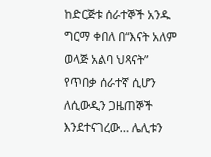ከድርጅቱ ሰራተኞች አንዱ ግርማ ቀበለ በ“እናት አለም ወላጅ አልባ ህጻናት” የጥበቃ ሰራተኛ ሲሆን ለሲውዲን ጋዜጠኞች እንደተናገረው… ሌሊቱን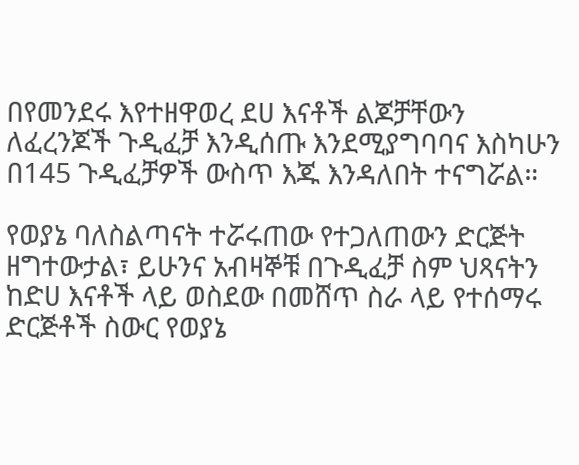በየመንደሩ እየተዘዋወረ ደሀ እናቶች ልጆቻቸውን ለፈረንጆች ጉዲፈቻ እንዲሰጡ እንደሚያግባባና እስካሁን በ145 ጉዲፈቻዎች ውስጥ እጁ እንዳለበት ተናግሯል።

የወያኔ ባለስልጣናት ተሯሩጠው የተጋለጠውን ድርጅት ዘግተውታል፣ ይሁንና አብዛኞቹ በጉዲፈቻ ስም ህጻናትን ከድሀ እናቶች ላይ ወስደው በመሸጥ ስራ ላይ የተሰማሩ ድርጅቶች ስውር የወያኔ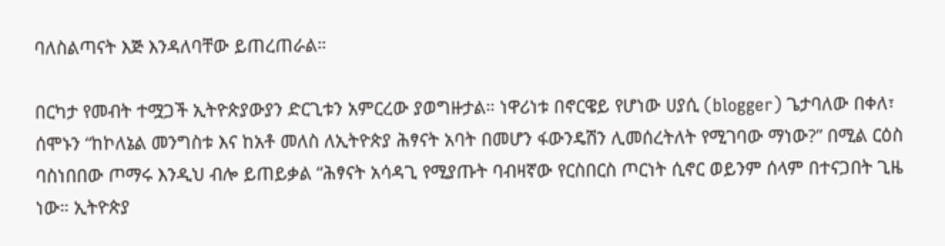ባለስልጣናት እጅ እንዳለባቸው ይጠረጠራል።

በርካታ የመብት ተሟጋች ኢትዮጵያውያን ድርጊቱን አምርረው ያወግዙታል። ነዋሪነቱ በኖርዌይ የሆነው ሀያሲ (blogger) ጌታባለው በቀለ፣ ሰሞኑን “ከኮለኔል መንግስቱ እና ከአቶ መለስ ለኢትዮጵያ ሕፃናት አባት በመሆን ፋውንዴሽን ሊመሰረትለት የሚገባው ማነው?” በሚል ርዕስ ባስነበበው ጦማሩ እንዲህ ብሎ ይጠይቃል “ሕፃናት አሳዳጊ የሚያጡት ባብዛኛው የርስበርስ ጦርነት ሲኖር ወይንም ሰላም በተናጋበት ጊዜ ነው። ኢትዮጵያ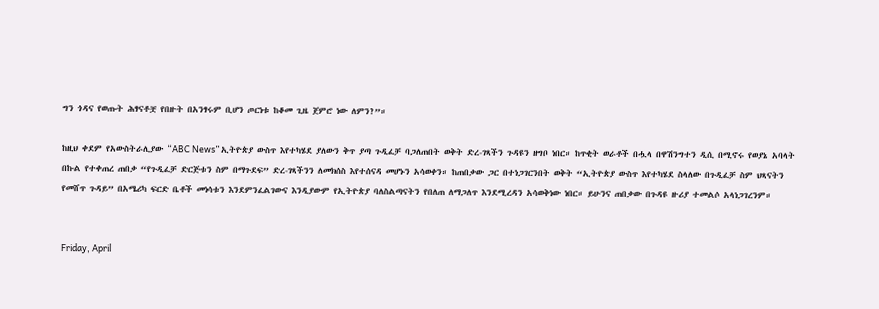ግን ጎዳና የወጡት ሕፃናቶቿ የበዙት በአንፃሩም ቢሆን ጦርነቱ ከቆመ ጊዜ ጀምሮ ነው ለምን?”።

ከዚህ ቀደም የአውስትራሊያው “ABC News” ኢትዮጵያ ውስጥ እየተካሄደ ያለውን ቅጥ ያጣ ጉዲፈቻ ባጋለጠበት ወቅት ድረ-ገጻችን ጉዳዩን ዘግቦ ነበር። ከጥቂት ወራቶች በሗላ በዋሽንግተን ዲሲ በሚኖሩ የወያኔ አባላት በኩል የተቀጠረ ጠበቃ “የጉዲፈቻ ድርጅቱን ስም በማጉደፍ” ድረ-ገጻችንን ለመክሰስ እየተሰናዳ መሆኑን አሳወቀን። ከጠበቃው ጋር በተነጋገርንበት ወቅት “ኢትዮጵያ ውስጥ እየተካሄደ ስላለው በጉዲፈቻ ስም ህጻናትን የመሸጥ ጉዳይ” በአሜሪካ ፍርድ ቤቶች መነሳቱን እንደምንፈልገውና እንዲያውም የኢትዮጵያ ባለስልጣናትን የበለጠ ለማጋለጥ እንደሚረዳን አሳወቅነው ነበር። ይሁንና ጠበቃው በጉዳዩ ዙሪያ ተመልሶ አላነጋገረንም።


Friday, April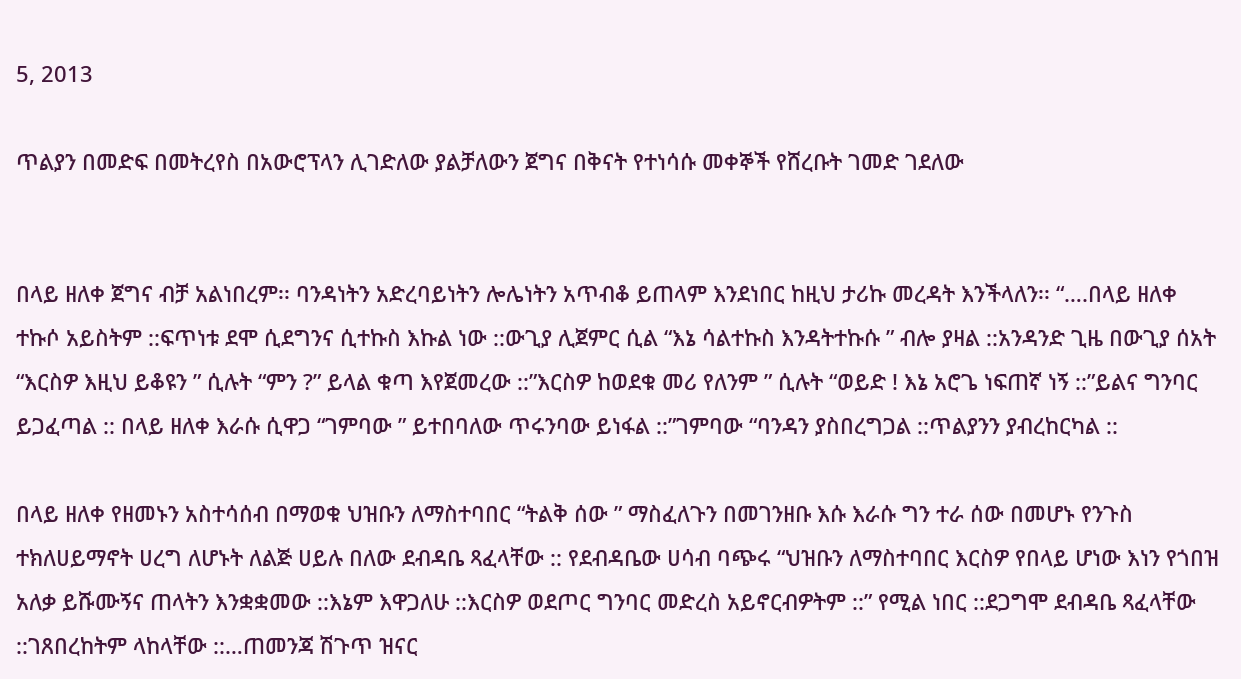5, 2013

ጥልያን በመድፍ በመትረየስ በአውሮፕላን ሊገድለው ያልቻለውን ጀግና በቅናት የተነሳሱ መቀኞች የሸረቡት ገመድ ገደለው


በላይ ዘለቀ ጀግና ብቻ አልነበረም፡፡ ባንዳነትን አድረባይነትን ሎሌነትን አጥብቆ ይጠላም እንደነበር ከዚህ ታሪኩ መረዳት እንችላለን፡፡ “….በላይ ዘለቀ ተኩሶ አይስትም ::ፍጥነቱ ደሞ ሲደግንና ሲተኩስ እኩል ነው ::ውጊያ ሊጀምር ሲል “እኔ ሳልተኩስ እንዳትተኩሱ ” ብሎ ያዛል ::አንዳንድ ጊዜ በውጊያ ሰአት “እርስዎ እዚህ ይቆዩን ” ሲሉት “ምን ?” ይላል ቁጣ እየጀመረው ::”እርስዎ ከወደቁ መሪ የለንም ” ሲሉት “ወይድ ! እኔ አሮጌ ነፍጠኛ ነኝ ::”ይልና ግንባር ይጋፈጣል :: በላይ ዘለቀ እራሱ ሲዋጋ “ገምባው ” ይተበባለው ጥሩንባው ይነፋል ::”ገምባው “ባንዳን ያስበረግጋል ::ጥልያንን ያብረከርካል ::

በላይ ዘለቀ የዘመኑን አስተሳሰብ በማወቁ ህዝቡን ለማስተባበር “ትልቅ ሰው ” ማስፈለጉን በመገንዘቡ እሱ እራሱ ግን ተራ ሰው በመሆኑ የንጉስ ተክለሀይማኖት ሀረግ ለሆኑት ለልጅ ሀይሉ በለው ደብዳቤ ጻፈላቸው :: የደብዳቤው ሀሳብ ባጭሩ “ህዝቡን ለማስተባበር እርስዎ የበላይ ሆነው እነን የጎበዝ አለቃ ይሹሙኝና ጠላትን እንቋቋመው ::እኔም እዋጋለሁ ::እርስዎ ወደጦር ግንባር መድረስ አይኖርብዎትም ::” የሚል ነበር ::ደጋግሞ ደብዳቤ ጻፈላቸው ::ገጸበረከትም ላከላቸው ::…ጠመንጃ ሽጉጥ ዝናር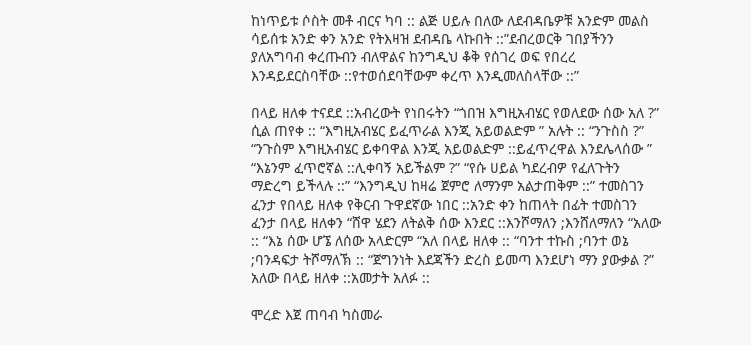ከነጥይቱ ሶስት መቶ ብርና ካባ :: ልጅ ሀይሉ በለው ለደብዳቤዎቹ አንድም መልስ ሳይሰቱ አንድ ቀን አንድ የትእዛዝ ደብዳቤ ላኩበት ::”ደብረወርቅ ገበያችንን ያለአግባብ ቀረጡብን ብለዋልና ከንግዲህ ቆቅ የሰገረ ወፍ የበረረ እንዳይደርስባቸው ::የተወሰደባቸውም ቀረጥ እንዲመለስላቸው ::”

በላይ ዘለቀ ተናደደ ::አብረውት የነበሩትን “ጎበዝ እግዚአብሄር የወለደው ሰው አለ ?” ሲል ጠየቀ :: “እግዚአብሄር ይፈጥራል እንጂ አይወልድም ” አሉት :: “ንጉስስ ?” “ንጉስም እግዚአብሄር ይቀባዋል እንጂ አይወልድም ::ይፈጥረዋል እንደሌላሰው ” “እኔንም ፈጥሮኛል ::ሊቀባኝ አይችልም ?” “የሱ ሀይል ካደረብዎ የፈለጉትን ማድረግ ይችላሉ ::” “እንግዲህ ከዛሬ ጀምሮ ለማንም አልታጠቅም ::” ተመስገን ፈንታ የበላይ ዘለቀ የቅርብ ጉዋደኛው ነበር ::አንድ ቀን ከጠላት በፊት ተመስገን ፈንታ በላይ ዘለቀን “ሸዋ ሄደን ለትልቅ ሰው እንደር ::እንሾማለን ;እንሸለማለን “አለው :: “እኔ ሰው ሆኜ ለሰው አላድርም “አለ በላይ ዘለቀ :: “ባንተ ተኩስ ;ባንተ ወኔ ;ባንዳፍታ ትሾማለኽ :: “ጀግንነት እደጃችን ድረስ ይመጣ እንደሆነ ማን ያውቃል ?” አለው በላይ ዘለቀ ::አመታት አለፉ ::

ሞረድ እጀ ጠባብ ካስመራ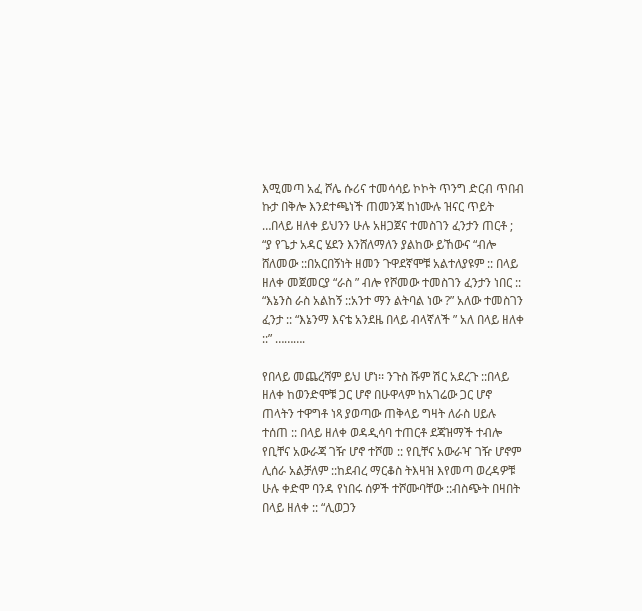እሚመጣ አፈ ሾሌ ሱሪና ተመሳሳይ ኮኮት ጥንግ ድርብ ጥበብ ኩታ በቅሎ እንደተጫነች ጠመንጃ ከነሙሉ ዝናር ጥይት …በላይ ዘለቀ ይህንን ሁሉ አዘጋጀና ተመስገን ፈንታን ጠርቶ ; “ያ የጌታ አዳር ሄደን እንሸለማለን ያልከው ይኸውና “ብሎ ሸለመው ::በአርበኝነት ዘመን ጉዋደኛሞቹ አልተለያዩም :: በላይ ዘለቀ መጀመርያ “ራስ ” ብሎ የሾመው ተመስገን ፈንታን ነበር :: “እኔንስ ራስ አልከኝ ::አንተ ማን ልትባል ነው ?” አለው ተመስገን ፈንታ :: “እኔንማ እናቴ አንደዜ በላይ ብላኛለች ” አለ በላይ ዘለቀ ::” ……….

የበላይ መጨረሻም ይህ ሆነ፡፡ ንጉስ ሹም ሽር አደረጉ ::በላይ ዘለቀ ከወንድሞቹ ጋር ሆኖ በሁዋላም ከአገሬው ጋር ሆኖ ጠላትን ተዋግቶ ነጻ ያወጣው ጠቅላይ ግዛት ለራስ ሀይሉ ተሰጠ :: በላይ ዘለቀ ወዳዲሳባ ተጠርቶ ደጃዝማች ተብሎ የቢቸና አውራጃ ገዥ ሆኖ ተሾመ :: የቢቸና አውራዣ ገዥ ሆኖም ሊሰራ አልቻለም ::ከደብረ ማርቆስ ትእዛዝ እየመጣ ወረዳዎቹ ሁሉ ቀድሞ ባንዳ የነበሩ ሰዎች ተሾሙባቸው ::ብስጭት በዛበት በላይ ዘለቀ :: “ሊወጋን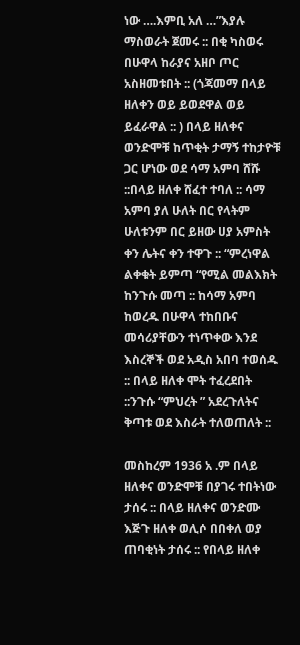ነው ….እምቢ አለ …”እያሉ ማስወራት ጀመሩ :: በቂ ካስወሩ በሁዋላ ከራያና አዘቦ ጦር አስዘመቱበት :: (ጎጃመማ በላይ ዘለቀን ወይ ይወደዋል ወይ ይፈራዋል :: ) በላይ ዘለቀና ወንድሞቹ ከጥቂት ታማኝ ተከታዮቹ ጋር ሆነው ወደ ሳማ አምባ ሸሹ ::በላይ ዘለቀ ሸፈተ ተባለ :: ሳማ አምባ ያለ ሁለት በር የላትም ሁለቱንም በር ይዘው ሀያ አምስት ቀን ሌትና ቀን ተዋጉ :: “ምረነዋል ልቀቁት ይምጣ “የሚል መልእክት ከንጉሱ መጣ :: ከሳማ አምባ ከወረዱ በሁዋላ ተከበቡና መሳሪያቸውን ተነጥቀው እንደ እስረኞች ወደ አዲስ አበባ ተወሰዱ :: በላይ ዘለቀ ሞት ተፈረደበት ::ንጉሱ “ምህረት ” አደረጉለትና ቅጣቱ ወደ እስራት ተለወጠለት ::

መስከረም 1936 አ .ም በላይ ዘለቀና ወንድሞቹ በያገሩ ተበትነው ታሰሩ :: በላይ ዘለቀና ወንድሙ እጅጉ ዘለቀ ወሊሶ በበቀለ ወያ ጠባቂነት ታሰሩ :: የበላይ ዘለቀ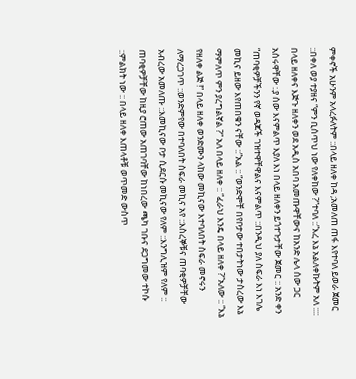ምቀኖች አሁንም አላረፉለትም ::በላይ ዘለቀ ከዳ ;አመለጠ ጠፋ እየተባለ ይወራ ጀመር ::በቀለ ወያ ተያዘና “ምን ቢሰጥህ ነው የለቀከው ?”ተባለ ::”እረ እኔ አልለቀኩትም አለ :::: በላይ ዘለቀና እጅጉ ዘለቀን ወደ አዲስ አበባ አመጡዋቸውና ከአንድ ሌላ ሰው ጋር አሰሩዋቸው :.ያ ሰው እናምልጥ እያለ እነ በላይ ዘለቀን ይጎተጉታቸው ጀመር :: አንድ ቀን “ጠባቂዎቻችንን የኛ ወዳጆች ገዝተዋቸዋልና እናምልጥ ::በንዲህ ያለ ስፍራ እነ እገሌ መኪና ይዘው እየጠበቁን ናቸው ::”አል :: “ወንድሞቸ በየቦታው ተበታትነው ታስረው እኔ ማምለጥ ምን ያረግልኛል ?” አለ በላይ ዘለቀ :: “ፈራህ እንዴ በላይ ዘለቀ ?”አለው :: “እኔ የዘለቀ ልጅ !” በላይ ዘለቀ ወንድሙን ላከው መኪናው እተባለበት ስፍራ መኖሩን ለማረጋገጥ ::ወንድምየው በተባለበት ስፍራ መኪና አየ ::እስረኞቹና ጠባቂዎቻቸው አብረው አመለጡ ::እመኪናው ቦታ ሲደርሱ መኪናው የለም ::እንግሊዝም የለም :: ጠባቂዎቻቸው ከዚያ ሮጠው አጠገባቸው ከነበረው ጫካ ገቡና ደጋግመው ተኮሱ ::ምልክት ነው :: በላይ ዘለቀ እጠላቶቹ ወጥመድ ውስጥ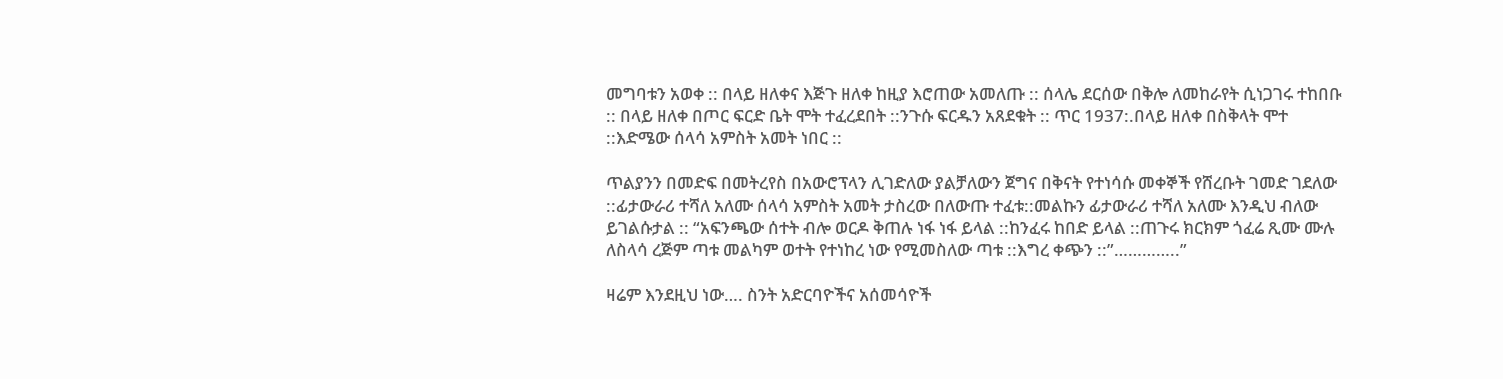መግባቱን አወቀ :: በላይ ዘለቀና እጅጉ ዘለቀ ከዚያ እሮጠው አመለጡ :: ሰላሌ ደርሰው በቅሎ ለመከራየት ሲነጋገሩ ተከበቡ :: በላይ ዘለቀ በጦር ፍርድ ቤት ሞት ተፈረደበት ::ንጉሱ ፍርዱን አጸደቁት :: ጥር 1937:.በላይ ዘለቀ በስቅላት ሞተ ::እድሜው ሰላሳ አምስት አመት ነበር ::

ጥልያንን በመድፍ በመትረየስ በአውሮፕላን ሊገድለው ያልቻለውን ጀግና በቅናት የተነሳሱ መቀኞች የሸረቡት ገመድ ገደለው ::ፊታውራሪ ተሻለ አለሙ ሰላሳ አምስት አመት ታስረው በለውጡ ተፈቱ::መልኩን ፊታውራሪ ተሻለ አለሙ እንዲህ ብለው ይገልሱታል :: “አፍንጫው ሰተት ብሎ ወርዶ ቅጠሉ ነፋ ነፋ ይላል ::ከንፈሩ ከበድ ይላል ::ጠጉሩ ክርክም ጎፈሬ ጺሙ ሙሉ ለስላሳ ረጅም ጣቱ መልካም ወተት የተነከረ ነው የሚመስለው ጣቱ ::እግረ ቀጭን ::”…………..”

ዛሬም እንደዚህ ነው…. ስንት አድርባዮችና አሰመሳዮች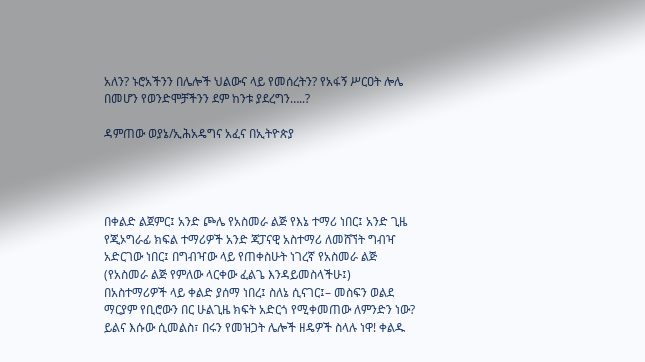አለን? ኑሮአችንን በሌሎች ህልውና ላይ የመሰረትን? የአፋኝ ሥርዐት ሎሌ በመሆን የወንድሞቻችንን ደም ከንቱ ያደረግን…..?

ዳምጠው ወያኔ/ኢሕአዴግና አፈና በኢትዮጵያ




በቀልድ ልጀምር፤ አንድ ጮሌ የአስመራ ልጅ የእኔ ተማሪ ነበር፤ አንድ ጊዜ የጂኦግራፊ ክፍል ተማሪዎች አንድ ጃፓናዊ አስተማሪ ለመሸኘት ግብዣ አድርገው ነበር፤ በግብዣው ላይ የጠቀስሁት ነገረኛ የአስመራ ልጅ (የአስመራ ልጅ የምለው ላርቀው ፈልጌ እንዳይመስላችሁ፤) በአስተማሪዎች ላይ ቀልድ ያሰማ ነበረ፤ ስለኔ ሲናገር፤– መስፍን ወልደ ማርያም የቢሮውን በር ሁልጊዜ ክፍት አድርጎ የሚቀመጠው ለምንድን ነው? ይልና እሱው ሲመልስ፣ በሩን የመዝጋት ሌሎች ዘዴዎች ስላሉ ነዋ! ቀልዱ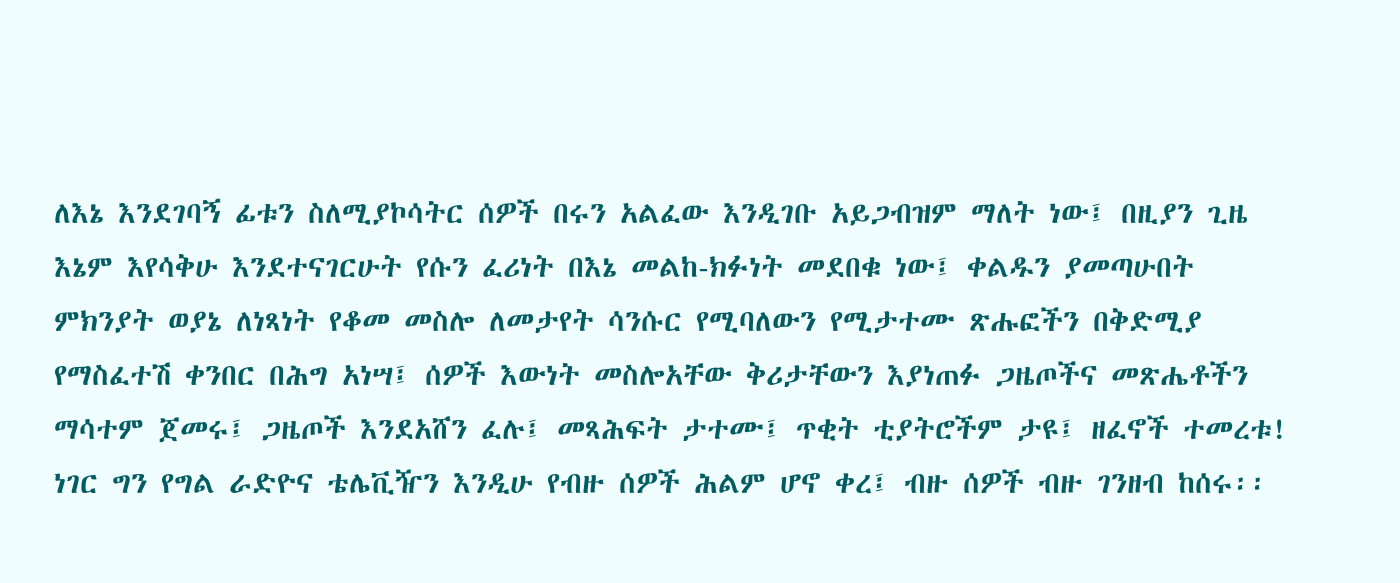ለእኔ እንደገባኝ ፊቱን ስለሚያኮሳትር ሰዎች በሩን አልፈው እንዲገቡ አይጋብዝም ማለት ነው፤ በዚያን ጊዜ እኔም እየሳቅሁ እንደተናገርሁት የሱን ፈሪነት በእኔ መልከ-ክፉነት መደበቁ ነው፤ ቀልዱን ያመጣሁበት ምክንያት ወያኔ ለነጻነት የቆመ መስሎ ለመታየት ሳንሱር የሚባለውን የሚታተሙ ጽሑፎችን በቅድሚያ የማስፈተሽ ቀንበር በሕግ አነሣ፤ ሰዎች እውነት መስሎአቸው ቅሪታቸውን እያነጠፉ ጋዜጦችና መጽሔቶችን ማሳተም ጀመሩ፤ ጋዜጦች እንደአሸን ፈሉ፤ መጻሕፍት ታተሙ፤ ጥቂት ቲያትሮችም ታዩ፤ ዘፈኖች ተመረቱ! ነገር ግን የግል ራድዮና ቴሌቪዥን እንዲሁ የብዙ ሰዎች ሕልም ሆኖ ቀረ፤ ብዙ ሰዎች ብዙ ገንዘብ ከሰሩ፡፡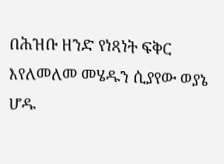በሕዝቡ ዘንድ የነጻነት ፍቅር እየለመለመ መሄዱን ሲያየው ወያኔ ሆዱ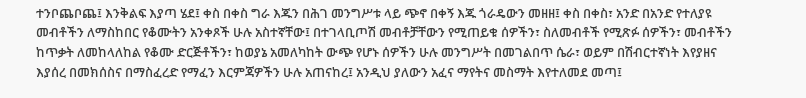ተንቦጨቦጨ፤ እንቅልፍ እያጣ ሄደ፤ ቀስ በቀስ ግራ እጁን በሕገ መንግሥቱ ላይ ጭኖ በቀኝ እጁ ጎራዴውን መዘዘ፤ ቀስ በቀስ፣ አንድ በአንድ የተለያዩ መብቶችን ለማስከበር የቆሙትን አንቀጾች ሁሉ አስተኛቸው፤ በተገላቢጦሽ መብቶቻቸውን የሚጠይቁ ሰዎችን፣ ስለመብቶች የሚጽፉ ሰዎችን፣ መብቶችን ከጥቃት ለመከላለከል የቆሙ ድርጅቶችን፣ ከወያኔ አመለካከት ውጭ የሆኑ ሰዎችን ሁሉ መንግሥት በመገልበጥ ሴራ፣ ወይም በሽብርተኛነት እየያዘና እያሰረ በመክሰስና በማስፈረድ የማፈን እርምጃዎችን ሁሉ አጠናከረ፤ አንዲህ ያለውን አፈና ማየትና መስማት እየተለመደ መጣ፤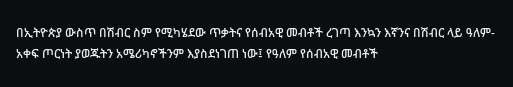በኢትዮጵያ ውስጥ በሽብር ስም የሚካሄደው ጥቃትና የሰብአዊ መብቶች ረገጣ እንኳን እኛንና በሽብር ላይ ዓለም-አቀፍ ጦርነት ያወጁትን አሜሪካኖችንም እያስደነገጠ ነው፤ የዓለም የሰብአዊ መብቶች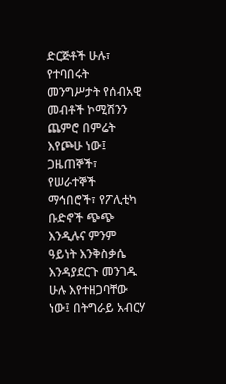ድርጅቶች ሁሉ፣ የተባበሩት መንግሥታት የሰብአዊ መብቶች ኮሚሽንን ጨምሮ በምሬት እየጮሁ ነው፤ ጋዜጠኞች፣ የሠራተኞች ማኅበሮች፣ የፖሊቲካ ቡድኖች ጭጭ እንዲሉና ምንም ዓይነት እንቅስቃሴ እንዳያደርጉ መንገዱ ሁሉ እየተዘጋባቸው ነው፤ በትግራይ አብርሃ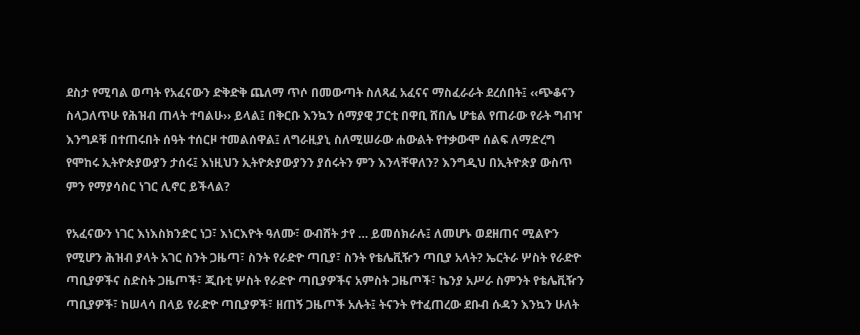ደስታ የሚባል ወጣት የአፈናውን ድቅድቅ ጨለማ ጥሶ በመውጣት ስለጻፈ አፈናና ማስፈራራት ደረሰበት፤ ‹‹ጭቆናን ስላጋለጥሁ የሕዝብ ጠላት ተባልሁ›› ይላል፤ በቅርቡ እንኳን ሰማያዊ ፓርቲ በዋቢ ሸበሌ ሆቴል የጠራው የራት ግብዣ እንግዶቹ በተጠሩበት ሰዓት ተሰርዞ ተመልሰዋል፤ ለግራዚያኒ ስለሚሠራው ሐውልት የተቃውሞ ሰልፍ ለማድረግ የሞከሩ ኢትዮጵያውያን ታሰሩ፤ እነዚህን ኢትዮጵያውያንን ያሰሩትን ምን እንላቸዋለን? እንግዲህ በኢትዮጵያ ውስጥ ምን የማያሳስር ነገር ሊኖር ይችላል?

የአፈናውን ነገር እነእስክንድር ነጋ፣ እነርእዮት ዓለሙ፣ ውብሸት ታየ … ይመሰክራሉ፤ ለመሆኑ ወደዘጠና ሚልዮን የሚሆን ሕዝብ ያላት አገር ስንት ጋዜጣ፣ ስንት የራድዮ ጣቢያ፣ ስንት የቴሌቪዥን ጣቢያ አላት? ኤርትራ ሦስት የራድዮ ጣቢያዎችና ስድስት ጋዜጦች፣ ጂቡቲ ሦስት የራድዮ ጣቢያዎችና አምስት ጋዜጦች፣ ኬንያ አሥራ ስምንት የቴሌቪዥን ጣቢያዎች፣ ከሠላሳ በላይ የራድዮ ጣቢያዎች፣ ዘጠኝ ጋዜጦች አሉት፤ ትናንት የተፈጠረው ደቡብ ሱዳን እንኳን ሁለት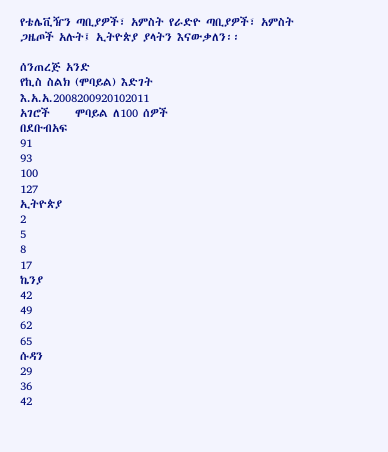የቴሌቪዥን ጣቢያዎች፣ አምስት የራድዮ ጣቢያዎች፣ አምስት ጋዜጦች አሉት፤ ኢትዮጵያ ያላትን እናውቃለን፡፡

ሰንጠረጅ አንድ
የኪስ ስልክ (ሞባይል) እድገት
እ.አ.አ.2008200920102011
አገሮች     ሞባይል ለ100 ሰዎች
በደቡብአፍ
91
93
100
127
ኢትዮጵያ
2
5
8
17
ኬንያ
42
49
62
65
ሱዳን
29
36
42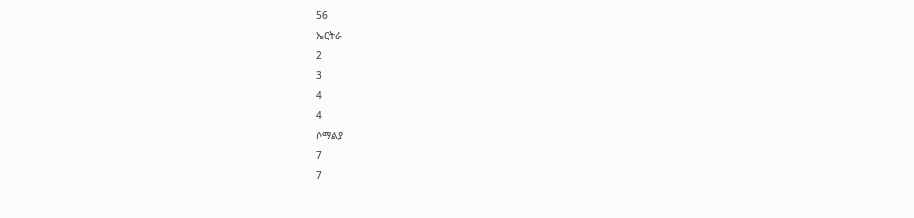56
ኤርትራ
2
3
4
4
ሶማልያ
7
7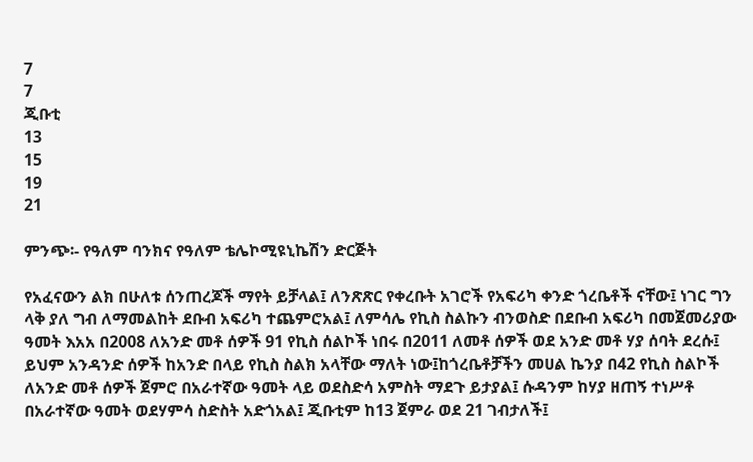7
7
ጂቡቲ
13
15
19
21

ምንጭ፡- የዓለም ባንክና የዓለም ቴሌኮሚዩኒኬሽን ድርጅት

የአፈናውን ልክ በሁለቱ ሰንጠረጆች ማየት ይቻላል፤ ለንጽጽር የቀረቡት አገሮች የአፍሪካ ቀንድ ጎረቤቶች ናቸው፤ ነገር ግን ላቅ ያለ ግብ ለማመልከት ደቡብ አፍሪካ ተጨምሮአል፤ ለምሳሌ የኪስ ስልኩን ብንወስድ በደቡብ አፍሪካ በመጀመሪያው ዓመት እአአ በ2008 ለአንድ መቶ ሰዎች 91 የኪስ ሰልኮች ነበሩ በ2011 ለመቶ ሰዎች ወደ አንድ መቶ ሃያ ሰባት ደረሱ፤ ይህም አንዳንድ ሰዎች ከአንድ በላይ የኪስ ስልክ አላቸው ማለት ነው፤ከጎረቤቶቻችን መሀል ኬንያ በ42 የኪስ ስልኮች ለአንድ መቶ ሰዎች ጀምሮ በአራተኛው ዓመት ላይ ወደስድሳ አምስት ማደጉ ይታያል፤ ሱዳንም ከሃያ ዘጠኝ ተነሥቶ በአራተኛው ዓመት ወደሃምሳ ስድስት አድጎአል፤ ጂቡቲም ከ13 ጀምራ ወደ 21 ገብታለች፤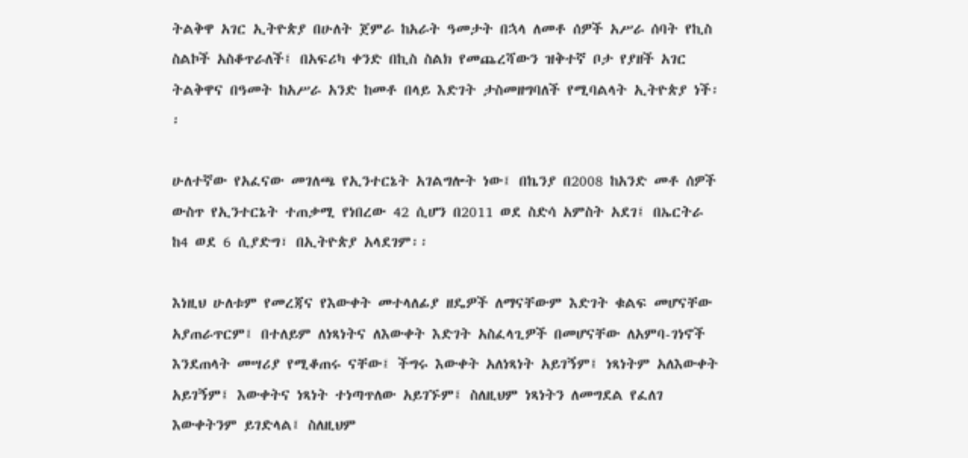ትልቅዋ አገር ኢትዮጵያ በሁለት ጀምራ ከአራት ዓመታት በኋላ ለመቶ ሰዎች አሥራ ሰባት የኪስ ስልኮች አስቆጥራለች፤ በአፍሪካ ቀንድ በኪስ ስልክ የመጨረሻውን ዝቅተኛ ቦታ የያዘች አገር ትልቅዋና በዓመት ከአሥራ አንድ ከመቶ በላይ እድገት ታስመዘግባለች የሚባልላት ኢትዮጵያ ነች፡፡

ሁለተኛው የአፈናው መገለጫ የኢንተርኔት አገልግሎት ነው፤ በኬንያ በ2008 ከአንድ መቶ ሰዎች ውስጥ የኢንተርኔት ተጠቃሚ የነበረው 42 ሲሆን በ2011 ወደ ስድሳ አምስት አደገ፤ በኤርትራ ከ4 ወደ 6 ሲያድግ፣ በኢትዮጵያ አላደገም፡፡

እነዚህ ሁለቱም የመረጃና የእውቀት መተላለፊያ ዘዴዎች ለማናቸውም እድገት ቁልፍ መሆናቸው አያጠራጥርም፤ በተለይም ለነጻነትና ለእውቀት እድገት አስፈላጊዎች በመሆናቸው ለአምባ-ገነኖች እንደጠላት መሣሪያ የሚቆጠሩ ናቸው፤ ችግሩ እውቀት አለነጻነት አይገኝም፤ ነጻነትም አለእውቀት አይገኝም፤ እውቀትና ነጻነት ተነጣጥለው አይገኙም፤ ስለዚህም ነጻነትን ለመግደል የፈለገ እውቀትንም ይገድላል፤ ስለዚህም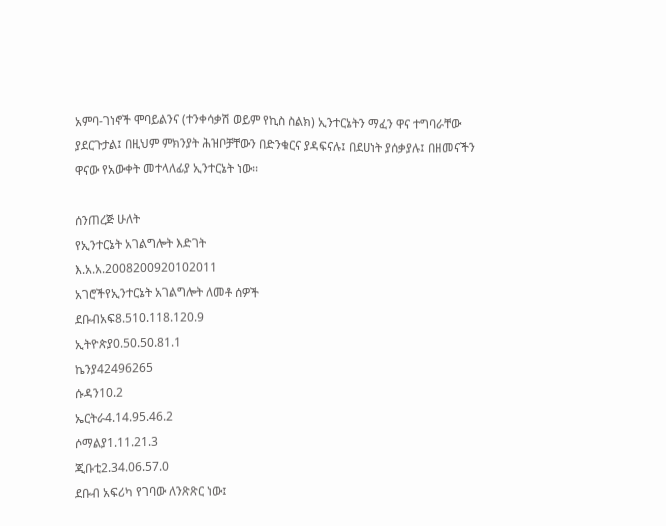አምባ-ገነኖች ሞባይልንና (ተንቀሳቃሽ ወይም የኪስ ስልክ) ኢንተርኔትን ማፈን ዋና ተግባራቸው ያደርጉታል፤ በዚህም ምክንያት ሕዝቦቻቸውን በድንቁርና ያዳፍናሉ፤ በደሀነት ያሰቃያሉ፤ በዘመናችን ዋናው የአውቀት መተላለፊያ ኢንተርኔት ነው፡፡

ሰንጠረጅ ሁለት
የኢንተርኔት አገልግሎት እድገት
እ.አ.አ.2008200920102011
አገሮችየኢንተርኔት አገልግሎት ለመቶ ሰዎች
ደቡብአፍ8.510.118.120.9
ኢትዮጵያ0.50.50.81.1
ኬንያ42496265
ሱዳን10.2
ኤርትራ4.14.95.46.2
ሶማልያ1.11.21.3
ጂቡቲ2.34.06.57.0
ደቡብ አፍሪካ የገባው ለንጽጽር ነው፤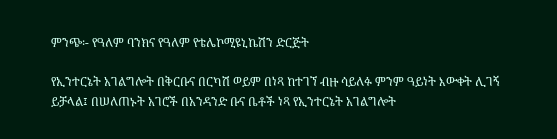ምንጭ፡- የዓለም ባንክና የዓለም የቴሌኮሚዩኒኬሽን ድርጅት

የኢንተርኔት አገልግሎት በቅርቡና በርካሽ ወይም በነጻ ከተገኘ ብዙ ሳይለፉ ምንም ዓይነት እውቀት ሊገኝ ይቻላል፤ በሠለጠኑት አገሮች በአንዳንድ ቡና ቤቶች ነጻ የኢንተርኔት አገልግሎት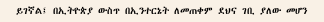ይገኛል፤ በኢትዮጵያ ውስጥ በኢንተርኔት ለመጠቀም ደህና ገቢ ያለው መሆን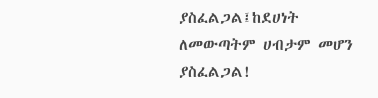ያስፈልጋል፤ከደሀነት ለመውጣትም ሀብታም መሆን ያስፈልጋል!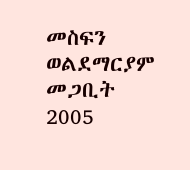መስፍን ወልደማርያም
መጋቢት 2005